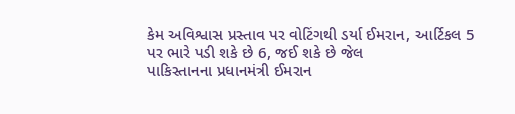કેમ અવિશ્વાસ પ્રસ્તાવ પર વોટિંગથી ડર્યા ઈમરાન, આર્ટિકલ 5 પર ભારે પડી શકે છે 6, જઈ શકે છે જેલ
પાકિસ્તાનના પ્રધાનમંત્રી ઈમરાન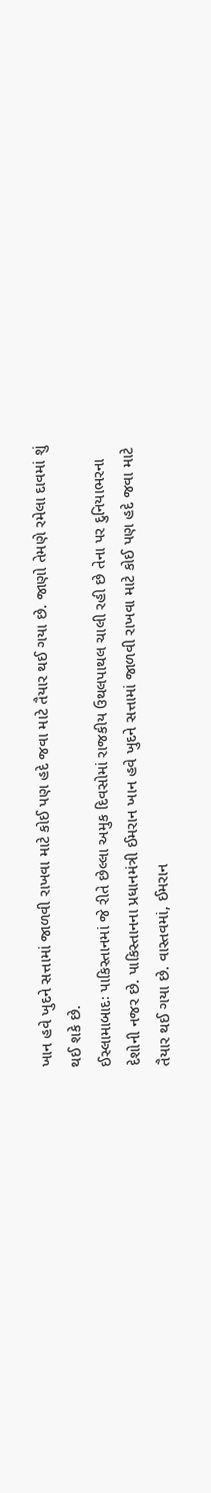ખાન હવે ખુદને સત્તામાં જાળવી રાખવા માટે કોઈ પણ હદે જવા માટે તૈયાર થઈ ગયા છે. જાણો તેમણે રમેલા દાવમાં શું થઈ શકે છે.
ઈસ્લામાબાદઃ પાકિસ્તાનમાં જે રીતે છેલ્લા અમુક દિવસોમાં રાજકીય ઉથલપાથલ ચાલી રહી છે તેના પર દુનિયાભરના દેશોની નજર છે. પાકિસ્તાનના પ્રધાનમંત્રી ઈમરાન ખાન હવે ખુદને સત્તામાં જાળવી રાખવા માટે કોઈ પણ હદે જવા માટે તૈયાર થઈ ગયા છે. વાસ્તવમાં, ઈમરાન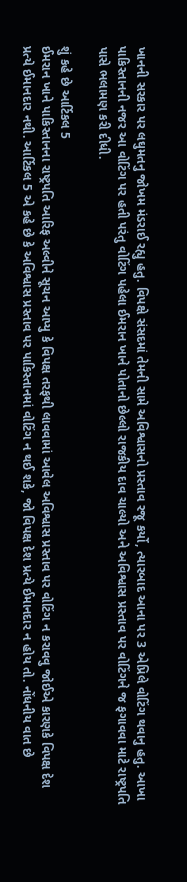ખાનની સરકાર પર લઘુમતનુ જોખમ મંડરાઈ રહ્યુ હતુ. વિપક્ષે સંસદમાં તેમની સામે અવિશ્વાસનો પ્રસ્તાવ રજૂ કર્યો, ત્યારબાદ આના પર 3 એપ્રિલે વોટિંગ થવાનુ હતુ. આખા પાકિસ્તાનની નજર આ વોટિંગ પર હતી પરંતુ વોટિંગ પહેલા ઈમરાન ખાને પોતાનો છેલ્લો રાજકીય દાવ ચાલ્યો અને અવિશ્વાસ પ્રસ્તાવ પર વોટિંગને જ ફગાવવા માટે રાષ્ટ્રપતિ પાસે ભલામણ કરી દીધી.

શું કહે છે આર્ટિકલ 5
ઈમરાન ખાને પાકિસ્તાનના રાષ્ટ્રપતિ આરિફ અલ્વીને સૂચન આપ્યુ કે વિપક્ષ તરફથી લાવવામાં આવેલ અવિશ્વાસ પ્રસ્તાવ પર વોટિંગ ન કરાવવુ જોઈએ કારણકે વિપક્ષ દેશ પ્રત્યે ઈમાનદાર નથી. આર્ટિકલ 5 એ કહે છે કે અવિશ્વાસ પ્રસ્તાવ પર પાકિસ્તાનમાં વોટિંગ ન થઈ શકે, જો વિપક્ષ દેશ પ્રત્યે ઈમાનદાર ન હોય તો. નોંધનીય વાત છે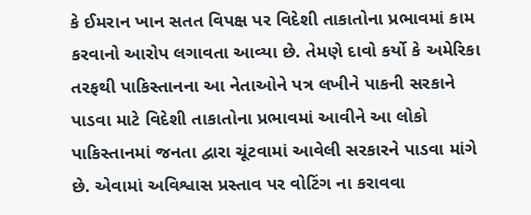કે ઈમરાન ખાન સતત વિપક્ષ પર વિદેશી તાકાતોના પ્રભાવમાં કામ કરવાનો આરોપ લગાવતા આવ્યા છે. તેમણે દાવો કર્યો કે અમેરિકા તરફથી પાકિસ્તાનના આ નેતાઓને પત્ર લખીને પાકની સરકાને પાડવા માટે વિદેશી તાકાતોના પ્રભાવમાં આવીને આ લોકો પાકિસ્તાનમાં જનતા દ્વારા ચૂંટવામાં આવેલી સરકારને પાડવા માંગે છે. એવામાં અવિશ્વાસ પ્રસ્તાવ પર વોટિંગ ના કરાવવા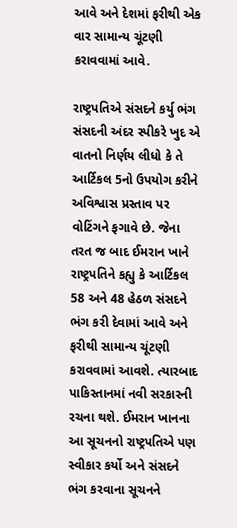આવે અને દેશમાં ફરીથી એક વાર સામાન્ય ચૂંટણી કરાવવામાં આવે.

રાષ્ટ્રપતિએ સંસદને કર્યુ ભંગ
સંસદની અંદર સ્પીકરે ખુદ એ વાતનો નિર્ણય લીધો કે તે આર્ટિકલ 5નો ઉપયોગ કરીને અવિશ્વાસ પ્રસ્તાવ પર વોટિંગને ફગાવે છે. જેના તરત જ બાદ ઈમરાન ખાને રાષ્ટ્રપતિને કહ્યુ કે આર્ટિકલ 58 અને 48 હેઠળ સંસદને ભંગ કરી દેવામાં આવે અને ફરીથી સામાન્ય ચૂંટણી કરાવવામાં આવશે. ત્યારબાદ પાકિસ્તાનમાં નવી સરકારની રચના થશે. ઈમરાન ખાનના આ સૂચનનો રાષ્ટ્રપતિએ પણ સ્વીકાર કર્યો અને સંસદને ભંગ કરવાના સૂચનને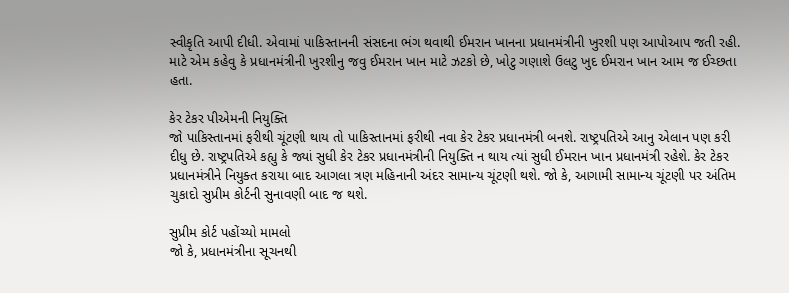સ્વીકૃતિ આપી દીધી. એવામાં પાકિસ્તાનની સંસદના ભંગ થવાથી ઈમરાન ખાનના પ્રધાનમંત્રીની ખુરશી પણ આપોઆપ જતી રહી. માટે એમ કહેવુ કે પ્રધાનમંત્રીની ખુરશીનુ જવુ ઈમરાન ખાન માટે ઝટકો છે, ખોટુ ગણાશે ઉલટુ ખુદ ઈમરાન ખાન આમ જ ઈચ્છતા હતા.

કેર ટેકર પીએમની નિયુક્તિ
જો પાકિસ્તાનમાં ફરીથી ચૂંટણી થાય તો પાકિસ્તાનમાં ફરીથી નવા કેર ટેકર પ્રધાનમંત્રી બનશે. રાષ્ટ્રપતિએ આનુ એલાન પણ કરી દીધુ છે. રાષ્ટ્રપતિએ કહ્યુ કે જ્યાં સુધી કેર ટેકર પ્રધાનમંત્રીની નિયુક્તિ ન થાય ત્યાં સુધી ઈમરાન ખાન પ્રધાનમંત્રી રહેશે. કેર ટેકર પ્રધાનમંત્રીને નિયુક્ત કરાયા બાદ આગલા ત્રણ મહિનાની અંદર સામાન્ય ચૂંટણી થશે. જો કે, આગામી સામાન્ય ચૂંટણી પર અંતિમ ચુકાદો સુપ્રીમ કોર્ટની સુનાવણી બાદ જ થશે.

સુપ્રીમ કોર્ટ પહોંચ્યો મામલો
જો કે, પ્રધાનમંત્રીના સૂચનથી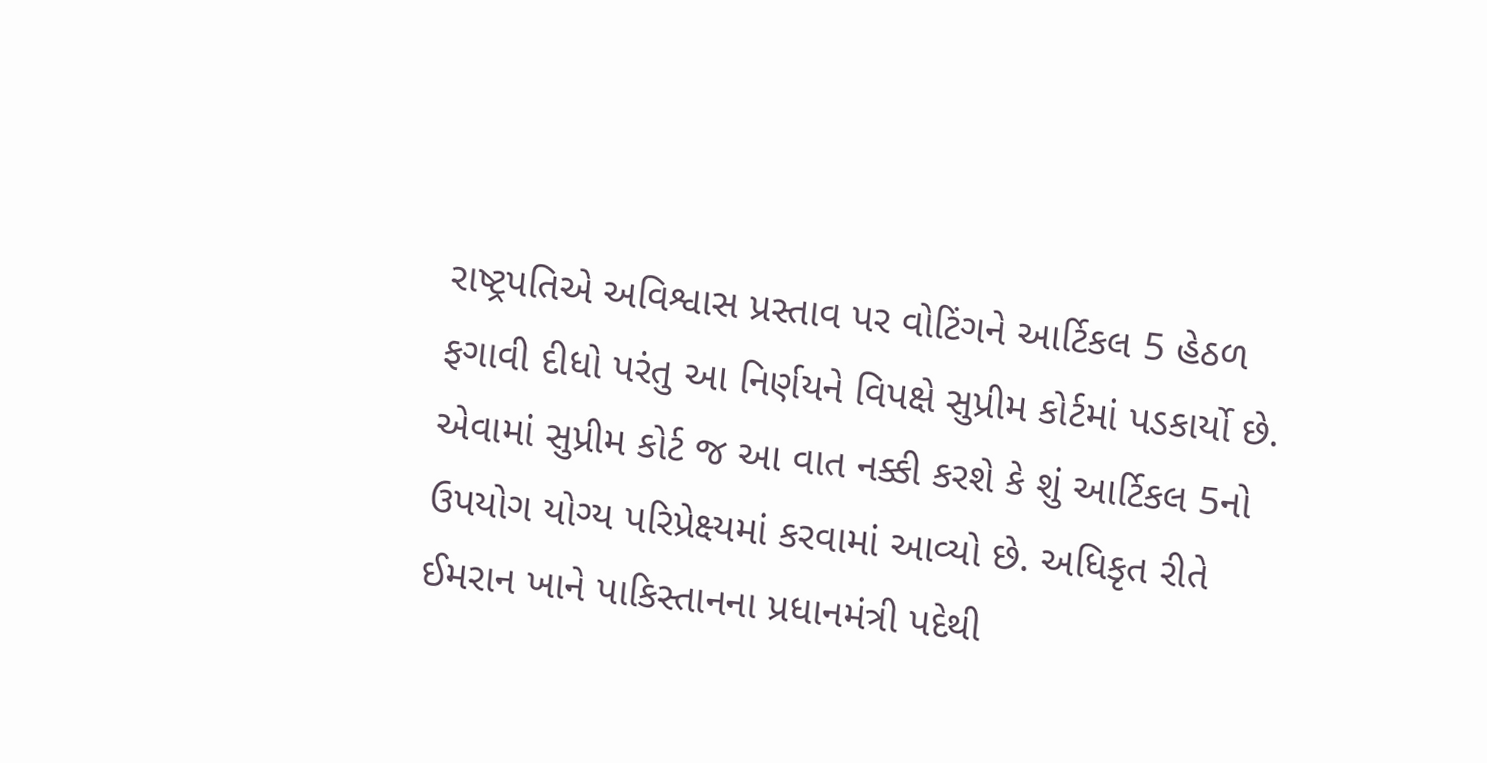રાષ્ટ્રપતિએ અવિશ્વાસ પ્રસ્તાવ પર વોટિંગને આર્ટિકલ 5 હેઠળ ફગાવી દીધો પરંતુ આ નિર્ણયને વિપક્ષે સુપ્રીમ કોર્ટમાં પડકાર્યો છે. એવામાં સુપ્રીમ કોર્ટ જ આ વાત નક્કી કરશે કે શું આર્ટિકલ 5નો ઉપયોગ યોગ્ય પરિપ્રેક્ષ્યમાં કરવામાં આવ્યો છે. અધિકૃત રીતે ઈમરાન ખાને પાકિસ્તાનના પ્રધાનમંત્રી પદેથી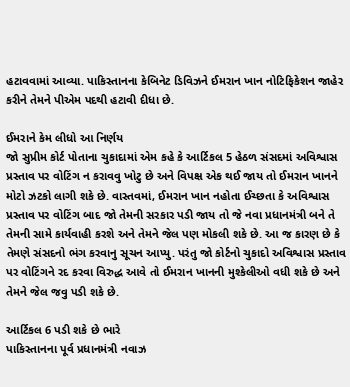હટાવવામાં આવ્યા. પાકિસ્તાનના કેબિનેટ ડિવિઝને ઈમરાન ખાન નોટિફિકેશન જાહેર કરીને તેમને પીએમ પદથી હટાવી દીધા છે.

ઈમરાને કેમ લીધો આ નિર્ણય
જો સુપ્રીમ કોર્ટ પોતાના ચુકાદામાં એમ કહે કે આર્ટિકલ 5 હેઠળ સંસદમાં અવિશ્વાસ પ્રસ્તાવ પર વોટિંગ ન કરાવવુ ખોટુ છે અને વિપક્ષ એક થઈ જાય તો ઈમરાન ખાનને મોટો ઝટકો લાગી શકે છે. વાસ્તવમાં, ઈમરાન ખાન નહોતા ઈચ્છતા કે અવિશ્વાસ પ્રસ્તાવ પર વોટિંગ બાદ જો તેમની સરકાર પડી જાય તો જે નવા પ્રધાનમંત્રી બને તે તેમની સામે કાર્યવાહી કરશે અને તેમને જેલ પણ મોકલી શકે છે. આ જ કારણ છે કે તેમણે સંસદનો ભંગ કરવાનુ સૂચન આપ્યુ. પરંતુ જો કોર્ટનો ચુકાદો અવિશ્વાસ પ્રસ્તાવ પર વોટિંગને રદ કરવા વિરુદ્ધ આવે તો ઈમરાન ખાનની મુશ્કેલીઓ વધી શકે છે અને તેમને જેલ જવુ પડી શકે છે.

આર્ટિકલ 6 પડી શકે છે ભારે
પાકિસ્તાનના પૂર્વ પ્રધાનમંત્રી નવાઝ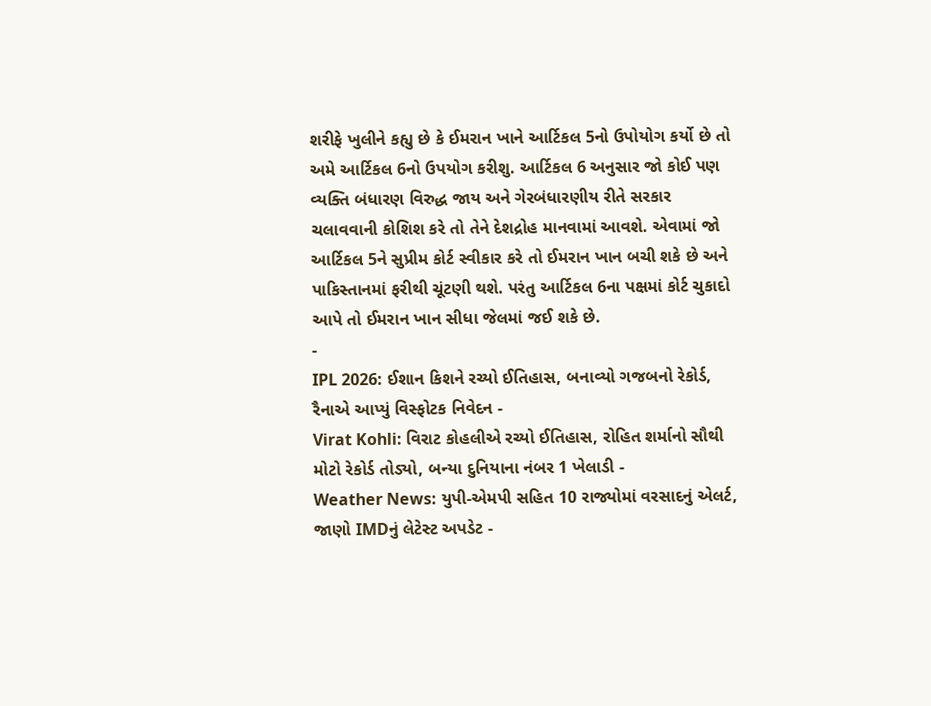શરીફે ખુલીને કહ્યુ છે કે ઈમરાન ખાને આર્ટિકલ 5નો ઉપોયોગ કર્યો છે તો અમે આર્ટિકલ 6નો ઉપયોગ કરીશુ. આર્ટિકલ 6 અનુસાર જો કોઈ પણ વ્યક્તિ બંધારણ વિરુદ્ધ જાય અને ગેરબંધારણીય રીતે સરકાર ચલાવવાની કોશિશ કરે તો તેને દેશદ્રોહ માનવામાં આવશે. એવામાં જો આર્ટિકલ 5ને સુપ્રીમ કોર્ટ સ્વીકાર કરે તો ઈમરાન ખાન બચી શકે છે અને પાકિસ્તાનમાં ફરીથી ચૂંટણી થશે. પરંતુ આર્ટિકલ 6ના પક્ષમાં કોર્ટ ચુકાદો આપે તો ઈમરાન ખાન સીધા જેલમાં જઈ શકે છે.
-
IPL 2026: ઈશાન કિશને રચ્યો ઈતિહાસ, બનાવ્યો ગજબનો રેકોર્ડ, રૈનાએ આપ્યું વિસ્ફોટક નિવેદન -
Virat Kohli: વિરાટ કોહલીએ રચ્યો ઈતિહાસ, રોહિત શર્માનો સૌથી મોટો રેકોર્ડ તોડ્યો, બન્યા દુનિયાના નંબર 1 ખેલાડી -
Weather News: યુપી-એમપી સહિત 10 રાજ્યોમાં વરસાદનું એલર્ટ, જાણો IMDનું લેટેસ્ટ અપડેટ -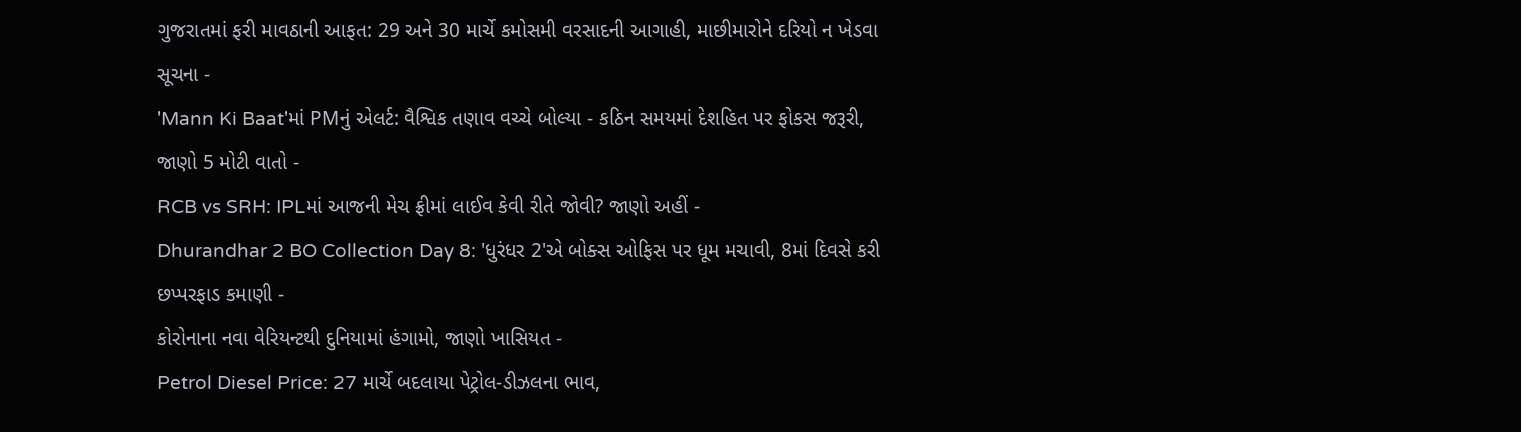ગુજરાતમાં ફરી માવઠાની આફત: 29 અને 30 માર્ચે કમોસમી વરસાદની આગાહી, માછીમારોને દરિયો ન ખેડવા સૂચના -
'Mann Ki Baat'માં PMનું એલર્ટ: વૈશ્વિક તણાવ વચ્ચે બોલ્યા - કઠિન સમયમાં દેશહિત પર ફોકસ જરૂરી, જાણો 5 મોટી વાતો -
RCB vs SRH: IPLમાં આજની મેચ ફ્રીમાં લાઈવ કેવી રીતે જોવી? જાણો અહીં -
Dhurandhar 2 BO Collection Day 8: 'ધુરંધર 2'એ બોક્સ ઓફિસ પર ધૂમ મચાવી, 8માં દિવસે કરી છપ્પરફાડ કમાણી -
કોરોનાના નવા વેરિયન્ટથી દુનિયામાં હંગામો, જાણો ખાસિયત -
Petrol Diesel Price: 27 માર્ચે બદલાયા પેટ્રોલ-ડીઝલના ભાવ,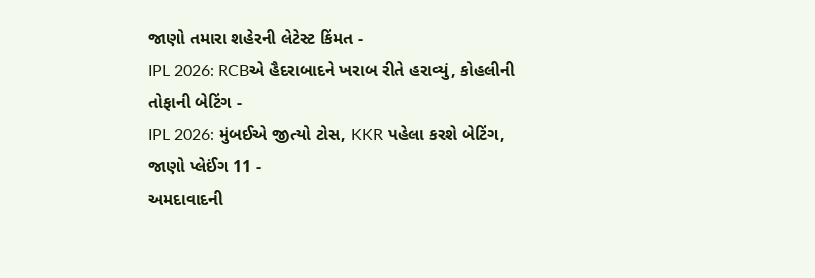જાણો તમારા શહેરની લેટેસ્ટ કિંમત -
IPL 2026: RCBએ હૈદરાબાદને ખરાબ રીતે હરાવ્યું, કોહલીની તોફાની બેટિંગ -
IPL 2026: મુંબઈએ જીત્યો ટોસ, KKR પહેલા કરશે બેટિંગ, જાણો પ્લેઈંગ 11 -
અમદાવાદની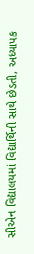સીએન વિદ્યાલયમાં વિદ્યાર્થિની સાથે છેડતી, અધ્યાપક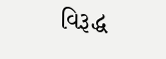વિરૂદ્ધ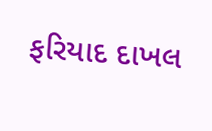ફરિયાદ દાખલ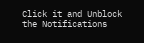Click it and Unblock the Notifications